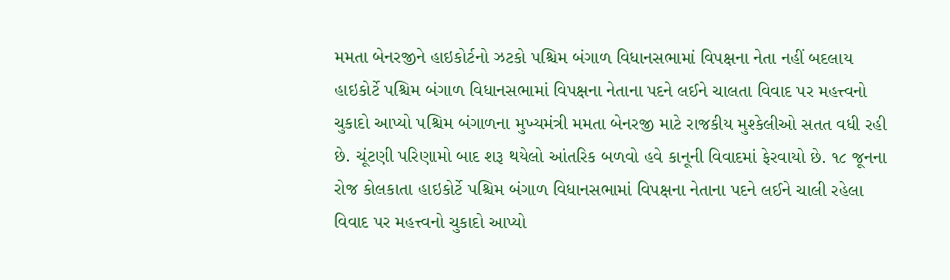મમતા બેનરજીને હાઇકોર્ટનો ઝટકો પશ્ચિમ બંગાળ વિધાનસભામાં વિપક્ષના નેતા નહીં બદલાય હાઇકોર્ટે પશ્ચિમ બંગાળ વિધાનસભામાં વિપક્ષના નેતાના પદને લઈને ચાલતા વિવાદ પર મહત્ત્વનો ચુકાદો આપ્યો પશ્ચિમ બંગાળના મુખ્યમંત્રી મમતા બેનરજી માટે રાજકીય મુશ્કેલીઓ સતત વધી રહી છે. ચૂંટણી પરિણામો બાદ શરૂ થયેલો આંતરિક બળવો હવે કાનૂની વિવાદમાં ફેરવાયો છે. ૧૮ જૂનના રોજ કોલકાતા હાઇકોર્ટે પશ્ચિમ બંગાળ વિધાનસભામાં વિપક્ષના નેતાના પદને લઈને ચાલી રહેલા વિવાદ પર મહત્ત્વનો ચુકાદો આપ્યો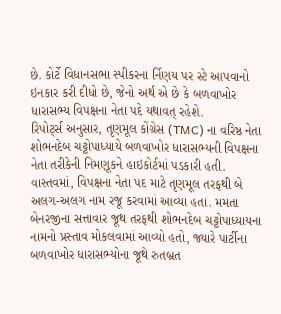છે. કોર્ટે વિધાનસભા સ્પીકરના ર્નિણય પર સ્ટે આપવાનો ઇનકાર કરી દીધો છે, જેનો અર્થ એ છે કે બળવાખોર ધારાસભ્ય વિપક્ષના નેતા પદે યથાવત્ રહેશે.
રિપોર્ટ્સ અનુસાર, તૃણમૂલ કોંગ્રેસ (TMC) ના વરિષ્ઠ નેતા શોભનદેબ ચટ્ટોપાધ્યાયે બળવાખોર ધારાસભ્યની વિપક્ષના નેતા તરીકેની નિમણૂકને હાઇકોર્ટમાં પડકારી હતી. વાસ્તવમાં, વિપક્ષના નેતા પદ માટે તૃણમૂલ તરફથી બે અલગ-અલગ નામ રજૂ કરવામાં આવ્યા હતા. મમતા બેનરજીના સત્તાવાર જૂથ તરફથી શોભનદેબ ચટ્ટોપાધ્યાયના નામનો પ્રસ્તાવ મોકલવામાં આવ્યો હતો, જ્યારે પાર્ટીના બળવાખોર ધારાસભ્યોના જૂથે રુતબ્રત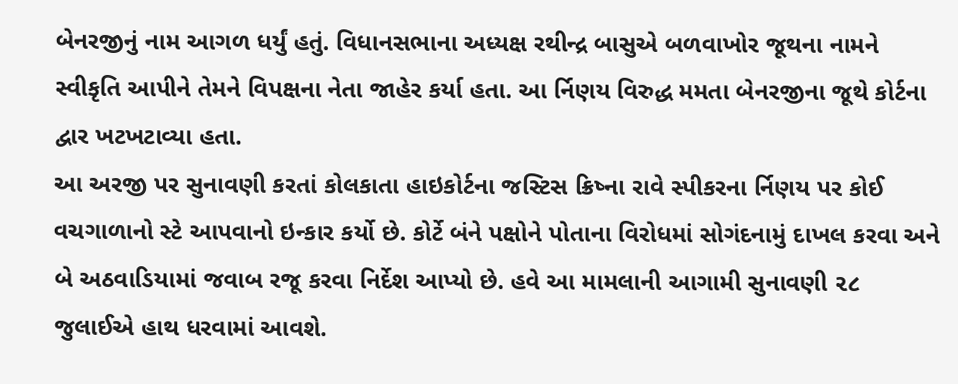બેનરજીનું નામ આગળ ધર્યું હતું. વિધાનસભાના અધ્યક્ષ રથીન્દ્ર બાસુએ બળવાખોર જૂથના નામને સ્વીકૃતિ આપીને તેમને વિપક્ષના નેતા જાહેર કર્યા હતા. આ ર્નિણય વિરુદ્ધ મમતા બેનરજીના જૂથે કોર્ટના દ્વાર ખટખટાવ્યા હતા.
આ અરજી પર સુનાવણી કરતાં કોલકાતા હાઇકોર્ટના જસ્ટિસ ક્રિષ્ના રાવે સ્પીકરના ર્નિણય પર કોઈ વચગાળાનો સ્ટે આપવાનો ઇન્કાર કર્યો છે. કોર્ટે બંને પક્ષોને પોતાના વિરોધમાં સોગંદનામું દાખલ કરવા અને બે અઠવાડિયામાં જવાબ રજૂ કરવા નિર્દેશ આપ્યો છે. હવે આ મામલાની આગામી સુનાવણી ૨૮ જુલાઈએ હાથ ધરવામાં આવશે.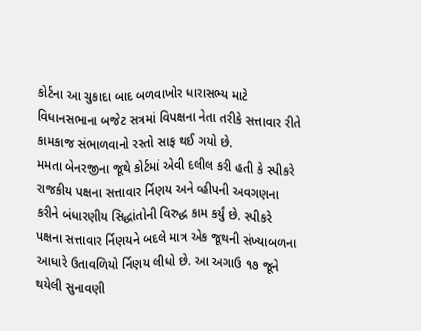કોર્ટના આ ચુકાદા બાદ બળવાખોર ધારાસભ્ય માટે વિધાનસભાના બજેટ સત્રમાં વિપક્ષના નેતા તરીકે સત્તાવાર રીતે કામકાજ સંભાળવાનો રસ્તો સાફ થઈ ગયો છે.
મમતા બેનરજીના જૂથે કોર્ટમાં એવી દલીલ કરી હતી કે સ્પીકરે રાજકીય પક્ષના સત્તાવાર ર્નિણય અને વ્હીપની અવગણના કરીને બંધારણીય સિદ્ધાંતોની વિરુદ્ધ કામ કર્યું છે. સ્પીકરે પક્ષના સત્તાવાર ર્નિણયને બદલે માત્ર એક જૂથની સંખ્યાબળના આધારે ઉતાવળિયો ર્નિણય લીધો છે. આ અગાઉ ૧૭ જૂને થયેલી સુનાવણી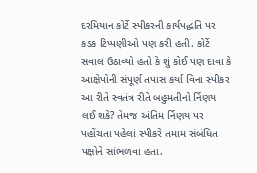દરમિયાન કોર્ટે સ્પીકરની કાર્યપદ્ધતિ પર કડક ટિપ્પણીઓ પણ કરી હતી. કોર્ટે સવાલ ઉઠાવ્યો હતો કે શું કોઈ પણ દાવા કે આક્ષેપોની સંપૂર્ણ તપાસ કર્યા વિના સ્પીકર આ રીતે સ્વતંત્ર રીતે બહુમતીનો ર્નિણય લઈ શકે? તેમજ અંતિમ ર્નિણય પર પહોંચતા પહેલાં સ્પીકરે તમામ સંબંધિત પક્ષોને સાંભળવા હતા.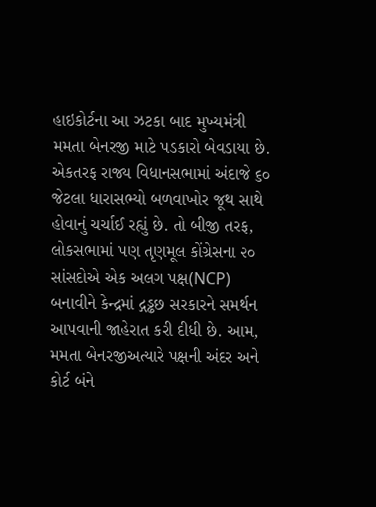હાઇકોર્ટના આ ઝટકા બાદ મુખ્યમંત્રી મમતા બેનરજી માટે પડકારો બેવડાયા છે. એકતરફ રાજ્ય વિધાનસભામાં અંદાજે ૬૦ જેટલા ધારાસભ્યો બળવાખોર જૂથ સાથે હોવાનું ચર્ચાઈ રહ્યું છે. તો બીજી તરફ, લોકસભામાં પણ તૃણમૂલ કોંગ્રેસના ૨૦ સાંસદોએ એક અલગ પક્ષ(NCP) બનાવીને કેન્દ્રમાં દ્ગડ્ઢછ સરકારને સમર્થન આપવાની જાહેરાત કરી દીધી છે. આમ, મમતા બેનરજીઅત્યારે પક્ષની અંદર અને કોર્ટ બંને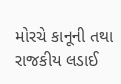મોરચે કાનૂની તથા રાજકીય લડાઈ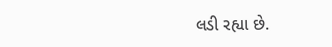લડી રહ્યા છે.